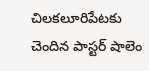చిలకలూరిపేటకు చెందిన పాస్టర్ షాలెం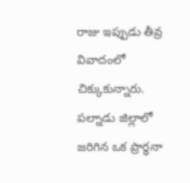రాజు ఇప్పుడు తీవ్ర వివాదంలో చిక్కుకున్నారు. పల్నాడు జిల్లాలో జరిగిన ఒక ప్రార్థనా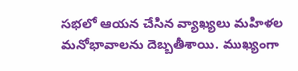సభలో ఆయన చేసిన వ్యాఖ్యలు మహిళల మనోభావాలను దెబ్బతీశాయి. ముఖ్యంగా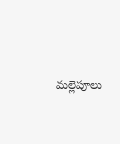మల్లెపూలు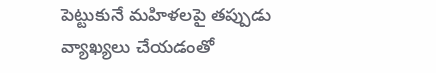పెట్టుకునే మహిళలపై తప్పుడు వ్యాఖ్యలు చేయడంతో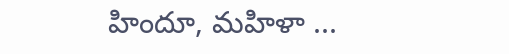హిందూ, మహిళా ...